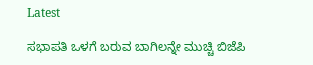Latest

ಸಭಾಪತಿ ಒಳಗೆ ಬರುವ ಬಾಗಿಲನ್ನೇ ಮುಚ್ಚಿ ಬಿಜೆಪಿ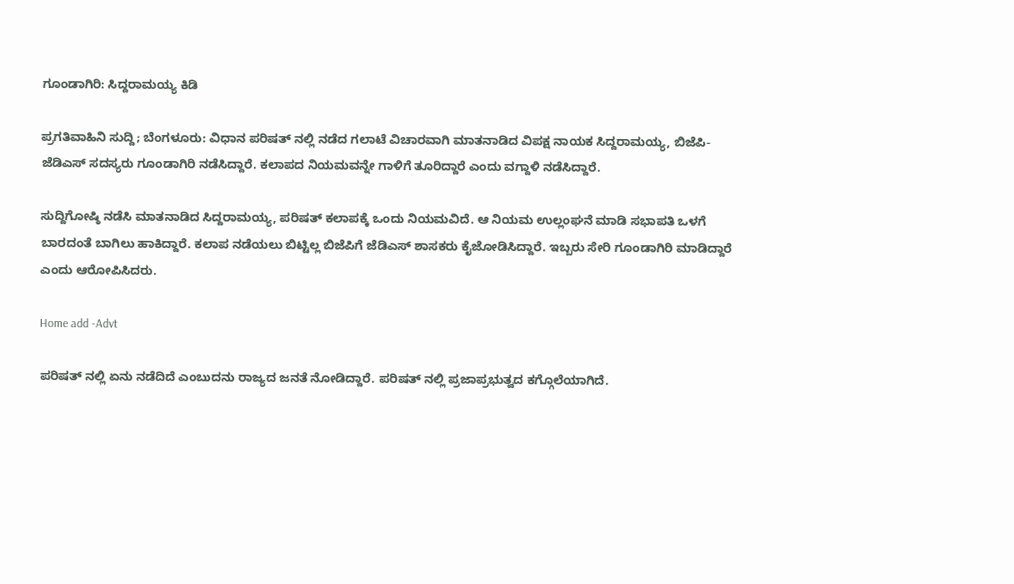ಗೂಂಡಾಗಿರಿ: ಸಿದ್ದರಾಮಯ್ಯ ಕಿಡಿ

ಪ್ರಗತಿವಾಹಿನಿ ಸುದ್ದಿ; ಬೆಂಗಳೂರು: ವಿಧಾನ ಪರಿಷತ್ ನಲ್ಲಿ ನಡೆದ ಗಲಾಟೆ ವಿಚಾರವಾಗಿ ಮಾತನಾಡಿದ ವಿಪಕ್ಷ ನಾಯಕ ಸಿದ್ದರಾಮಯ್ಯ, ಬಿಜೆಪಿ-ಜೆಡಿಎಸ್ ಸದಸ್ಯರು ಗೂಂಡಾಗಿರಿ ನಡೆಸಿದ್ದಾರೆ. ಕಲಾಪದ ನಿಯಮವನ್ನೇ ಗಾಳಿಗೆ ತೂರಿದ್ದಾರೆ ಎಂದು ವಗ್ದಾಳಿ ನಡೆಸಿದ್ದಾರೆ.

ಸುದ್ದಿಗೋಷ್ಠಿ ನಡೆಸಿ ಮಾತನಾಡಿದ ಸಿದ್ದರಾಮಯ್ಯ, ಪರಿಷತ್ ಕಲಾಪಕ್ಕೆ ಒಂದು ನಿಯಮವಿದೆ. ಆ ನಿಯಮ ಉಲ್ಲಂಘನೆ ಮಾಡಿ ಸಭಾಪತಿ ಒಳಗೆ ಬಾರದಂತೆ ಬಾಗಿಲು ಹಾಕಿದ್ದಾರೆ. ಕಲಾಪ ನಡೆಯಲು ಬಿಟ್ಟಿಲ್ಲ ಬಿಜೆಪಿಗೆ ಜೆಡಿಎಸ್ ಶಾಸಕರು ಕೈಜೋಡಿಸಿದ್ದಾರೆ. ಇಬ್ಬರು ಸೇರಿ ಗೂಂಡಾಗಿರಿ ಮಾಡಿದ್ದಾರೆ ಎಂದು ಆರೋಪಿಸಿದರು.

Home add -Advt

ಪರಿಷತ್ ನಲ್ಲಿ ಏನು ನಡೆದಿದೆ ಎಂಬುದನು ರಾಜ್ಯದ ಜನತೆ ನೋಡಿದ್ದಾರೆ. ಪರಿಷತ್ ನಲ್ಲಿ ಪ್ರಜಾಪ್ರಭುತ್ವದ ಕಗ್ಗೊಲೆಯಾಗಿದೆ.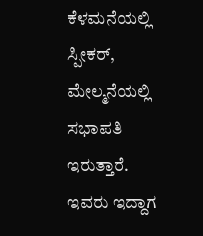ಕೆಳಮನೆಯಲ್ಲಿ ಸ್ಪೀಕರ್, ಮೇಲ್ಮನೆಯಲ್ಲಿ ಸಭಾಪತಿ ಇರುತ್ತಾರೆ. ಇವರು ಇದ್ದಾಗ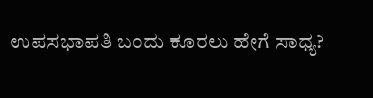ಉಪಸಭಾಪತಿ ಬಂದು ಕೂರಲು ಹೇಗೆ ಸಾಧ್ಯ?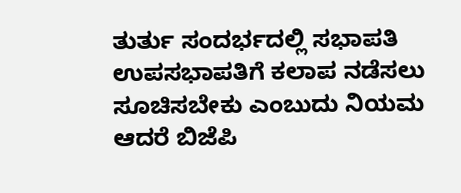ತುರ್ತು ಸಂದರ್ಭದಲ್ಲಿ ಸಭಾಪತಿ ಉಪಸಭಾಪತಿಗೆ ಕಲಾಪ ನಡೆಸಲು ಸೂಚಿಸಬೇಕು ಎಂಬುದು ನಿಯಮ ಆದರೆ ಬಿಜೆಪಿ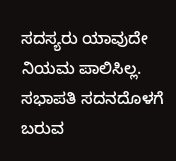ಸದಸ್ಯರು ಯಾವುದೇ ನಿಯಮ ಪಾಲಿಸಿಲ್ಲ. ಸಭಾಪತಿ ಸದನದೊಳಗೆ ಬರುವ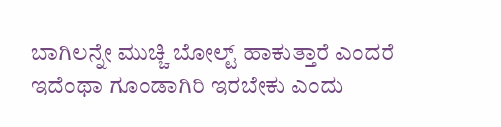ಬಾಗಿಲನ್ನೇ ಮುಚ್ಚಿ ಬೋಲ್ಟ್ ಹಾಕುತ್ತಾರೆ ಎಂದರೆ ಇದೆಂಥಾ ಗೂಂಡಾಗಿರಿ ಇರಬೇಕು ಎಂದು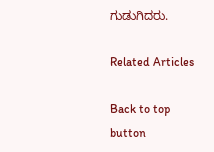ಗುಡುಗಿದರು.

Related Articles

Back to top button